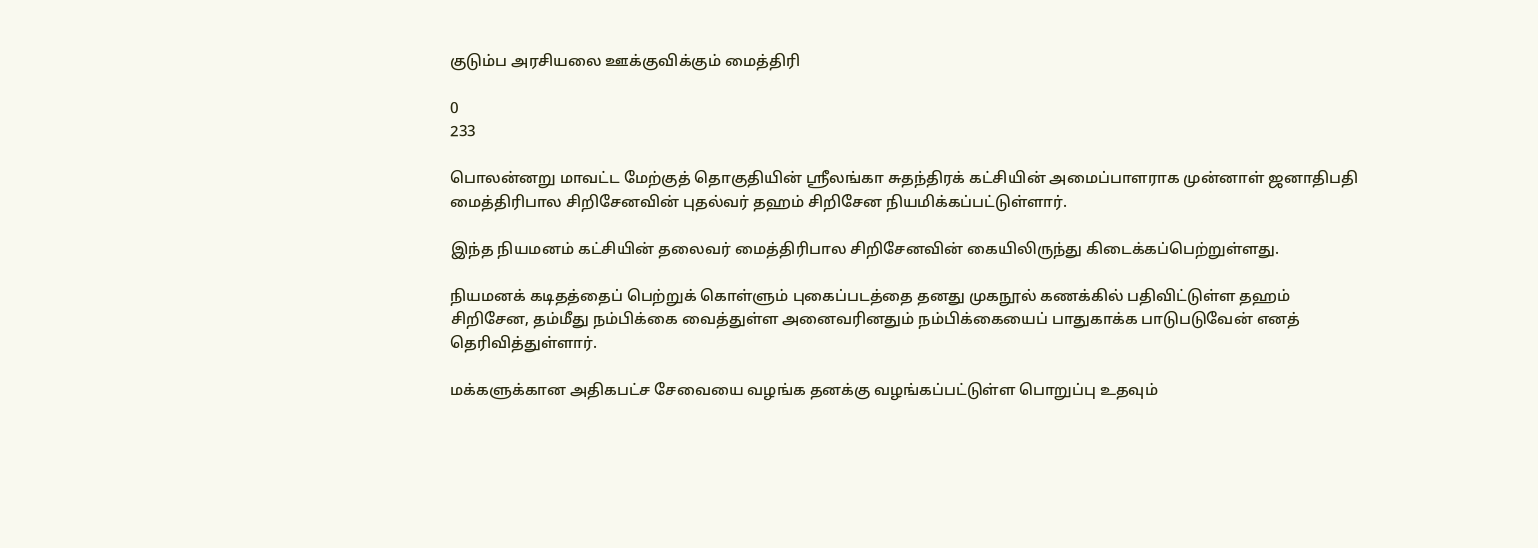குடும்ப அரசியலை ஊக்குவிக்கும் மைத்திரி

0
233

பொலன்னறு மாவட்ட மேற்குத் தொகுதியின் ஸ்ரீலங்கா சுதந்திரக் கட்சியின் அமைப்பாளராக முன்னாள் ஜனாதிபதி மைத்திரிபால சிறிசேனவின் புதல்வர் தஹம் சிறிசேன நியமிக்கப்பட்டுள்ளார்.

இந்த நியமனம் கட்சியின் தலைவர் மைத்திரிபால சிறிசேனவின் கையிலிருந்து கிடைக்கப்பெற்றுள்ளது.

நியமனக் கடிதத்தைப் பெற்றுக் கொள்ளும் புகைப்படத்தை தனது முகநூல் கணக்கில் பதிவிட்டுள்ள தஹம் சிறிசேன, தம்மீது நம்பிக்கை வைத்துள்ள அனைவரினதும் நம்பிக்கையைப் பாதுகாக்க பாடுபடுவேன் எனத் தெரிவித்துள்ளார்.

மக்களுக்கான அதிகபட்ச சேவையை வழங்க தனக்கு வழங்கப்பட்டுள்ள பொறுப்பு உதவும்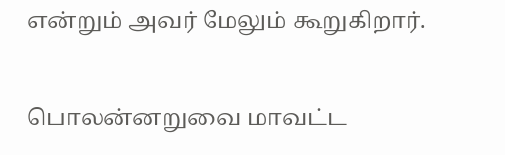என்றும் அவர் மேலும் கூறுகிறார்.

பொலன்னறுவை மாவட்ட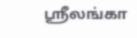ஸ்ரீலங்கா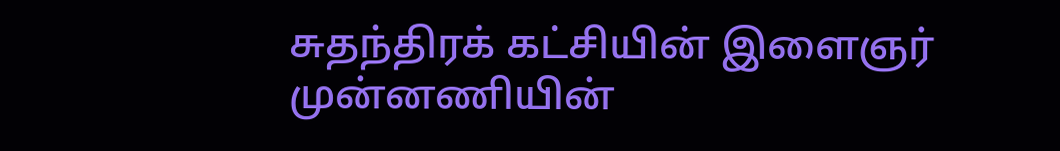சுதந்திரக் கட்சியின் இளைஞர் முன்னணியின்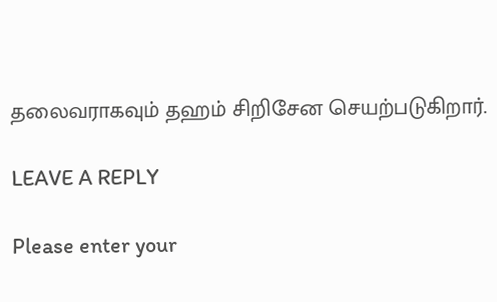தலைவராகவும் தஹம் சிறிசேன செயற்படுகிறார்.

LEAVE A REPLY

Please enter your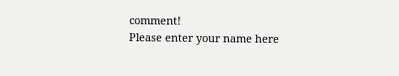comment!
Please enter your name here